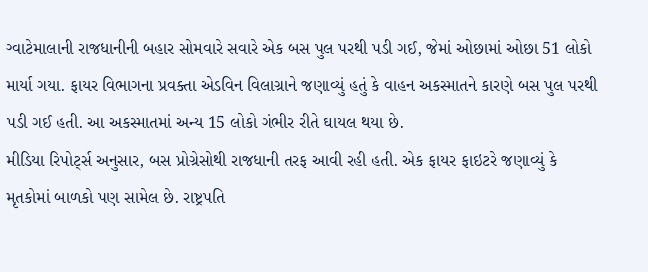ગ્વાટેમાલાની રાજધાનીની બહાર સોમવારે સવારે એક બસ પુલ પરથી પડી ગઈ, જેમાં ઓછામાં ઓછા 51 લોકો માર્યા ગયા. ફાયર વિભાગના પ્રવક્તા એડવિન વિલાગ્રાને જણાવ્યું હતું કે વાહન અકસ્માતને કારણે બસ પુલ પરથી પડી ગઈ હતી. આ અકસ્માતમાં અન્ય 15 લોકો ગંભીર રીતે ઘાયલ થયા છે.
મીડિયા રિપોર્ટ્સ અનુસાર, બસ પ્રોગ્રેસોથી રાજધાની તરફ આવી રહી હતી. એક ફાયર ફાઇટરે જણાવ્યું કે મૃતકોમાં બાળકો પણ સામેલ છે. રાષ્ટ્રપતિ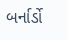બર્નાર્ડો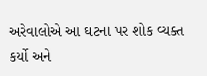અરેવાલોએ આ ઘટના પર શોક વ્યક્ત કર્યો અને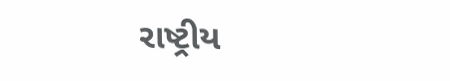રાષ્ટ્રીય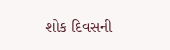શોક દિવસની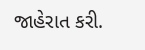જાહેરાત કરી.